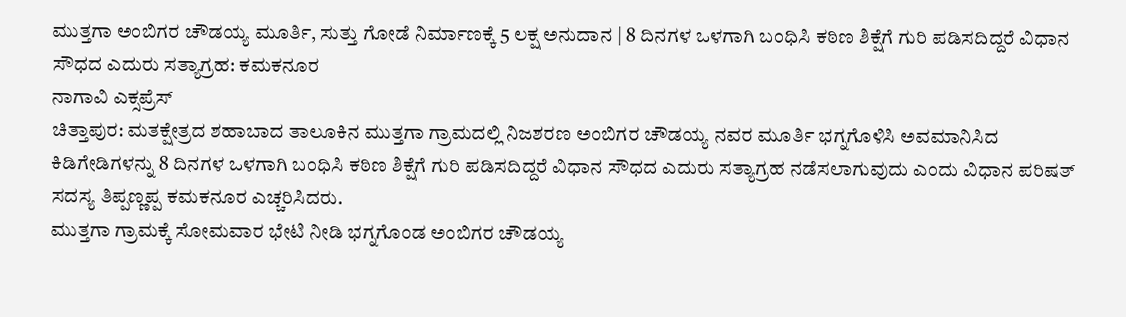ಮುತ್ತಗಾ ಅಂಬಿಗರ ಚೌಡಯ್ಯ ಮೂರ್ತಿ, ಸುತ್ತು ಗೋಡೆ ನಿರ್ಮಾಣಕ್ಕೆ 5 ಲಕ್ಷ ಅನುದಾನ | 8 ದಿನಗಳ ಒಳಗಾಗಿ ಬಂಧಿಸಿ ಕಠಿಣ ಶಿಕ್ಷೆಗೆ ಗುರಿ ಪಡಿಸದಿದ್ದರೆ ವಿಧಾನ ಸೌಧದ ಎದುರು ಸತ್ಯಾಗ್ರಹ: ಕಮಕನೂರ
ನಾಗಾವಿ ಎಕ್ಸಪ್ರೆಸ್
ಚಿತ್ತಾಪುರ: ಮತಕ್ಷೇತ್ರದ ಶಹಾಬಾದ ತಾಲೂಕಿನ ಮುತ್ತಗಾ ಗ್ರಾಮದಲ್ಲಿ ನಿಜಶರಣ ಅಂಬಿಗರ ಚೌಡಯ್ಯ ನವರ ಮೂರ್ತಿ ಭಗ್ನಗೊಳಿಸಿ ಅವಮಾನಿಸಿದ ಕಿಡಿಗೇಡಿಗಳನ್ನು 8 ದಿನಗಳ ಒಳಗಾಗಿ ಬಂಧಿಸಿ ಕಠಿಣ ಶಿಕ್ಷೆಗೆ ಗುರಿ ಪಡಿಸದಿದ್ದರೆ ವಿಧಾನ ಸೌಧದ ಎದುರು ಸತ್ಯಾಗ್ರಹ ನಡೆಸಲಾಗುವುದು ಎಂದು ವಿಧಾನ ಪರಿಷತ್ ಸದಸ್ಯ ತಿಪ್ಪಣ್ಣಪ್ಪ ಕಮಕನೂರ ಎಚ್ಚರಿಸಿದರು.
ಮುತ್ತಗಾ ಗ್ರಾಮಕ್ಕೆ ಸೋಮವಾರ ಭೇಟಿ ನೀಡಿ ಭಗ್ನಗೊಂಡ ಅಂಬಿಗರ ಚೌಡಯ್ಯ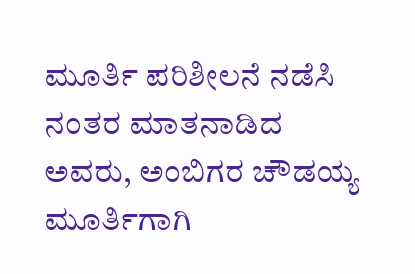ಮೂರ್ತಿ ಪರಿಶೀಲನೆ ನಡೆಸಿ ನಂತರ ಮಾತನಾಡಿದ ಅವರು, ಅಂಬಿಗರ ಚೌಡಯ್ಯ ಮೂರ್ತಿಗಾಗಿ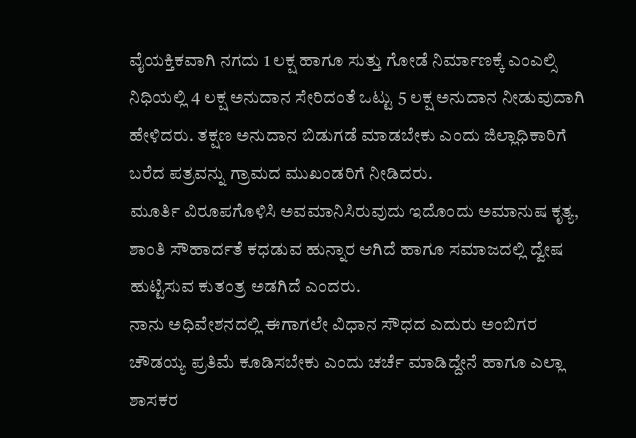ವೈಯಕ್ತಿಕವಾಗಿ ನಗದು 1 ಲಕ್ಷ ಹಾಗೂ ಸುತ್ತು ಗೋಡೆ ನಿರ್ಮಾಣಕ್ಕೆ ಎಂಎಲ್ಸಿ ನಿಧಿಯಲ್ಲಿ 4 ಲಕ್ಷ ಅನುದಾನ ಸೇರಿದಂತೆ ಒಟ್ಟು 5 ಲಕ್ಷ ಅನುದಾನ ನೀಡುವುದಾಗಿ ಹೇಳಿದರು. ತಕ್ಷಣ ಅನುದಾನ ಬಿಡುಗಡೆ ಮಾಡಬೇಕು ಎಂದು ಜಿಲ್ಲಾಧಿಕಾರಿಗೆ ಬರೆದ ಪತ್ರವನ್ನು ಗ್ರಾಮದ ಮುಖಂಡರಿಗೆ ನೀಡಿದರು.
ಮೂರ್ತಿ ವಿರೂಪಗೊಳಿಸಿ ಅವಮಾನಿಸಿರುವುದು ಇದೊಂದು ಅಮಾನುಷ ಕೃತ್ಯ, ಶಾಂತಿ ಸೌಹಾರ್ದತೆ ಕಧಡುವ ಹುನ್ನಾರ ಆಗಿದೆ ಹಾಗೂ ಸಮಾಜದಲ್ಲಿ ದ್ವೇಷ ಹುಟ್ಟಿಸುವ ಕುತಂತ್ರ ಅಡಗಿದೆ ಎಂದರು.
ನಾನು ಅಧಿವೇಶನದಲ್ಲಿ ಈಗಾಗಲೇ ವಿಧಾನ ಸೌಧದ ಎದುರು ಅಂಬಿಗರ ಚೌಡಯ್ಯ ಪ್ರತಿಮೆ ಕೂಡಿಸಬೇಕು ಎಂದು ಚರ್ಚೆ ಮಾಡಿದ್ದೇನೆ ಹಾಗೂ ಎಲ್ಲಾ ಶಾಸಕರ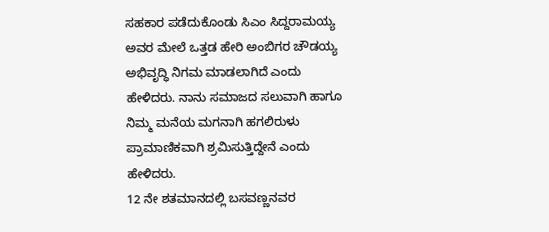ಸಹಕಾರ ಪಡೆದುಕೊಂಡು ಸಿಎಂ ಸಿದ್ದರಾಮಯ್ಯ ಅವರ ಮೇಲೆ ಒತ್ತಡ ಹೇರಿ ಅಂಬಿಗರ ಚೌಡಯ್ಯ ಅಭಿವೃದ್ಧಿ ನಿಗಮ ಮಾಡಲಾಗಿದೆ ಎಂದು ಹೇಳಿದರು. ನಾನು ಸಮಾಜದ ಸಲುವಾಗಿ ಹಾಗೂ ನಿಮ್ಮ ಮನೆಯ ಮಗನಾಗಿ ಹಗಲಿರುಳು ಪ್ರಾಮಾಣಿಕವಾಗಿ ಶ್ರಮಿಸುತ್ತಿದ್ದೇನೆ ಎಂದು ಹೇಳಿದರು.
12 ನೇ ಶತಮಾನದಲ್ಲಿ ಬಸವಣ್ಣನವರ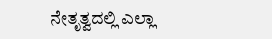ನೇತೃತ್ವದಲ್ಲಿ ಎಲ್ಲಾ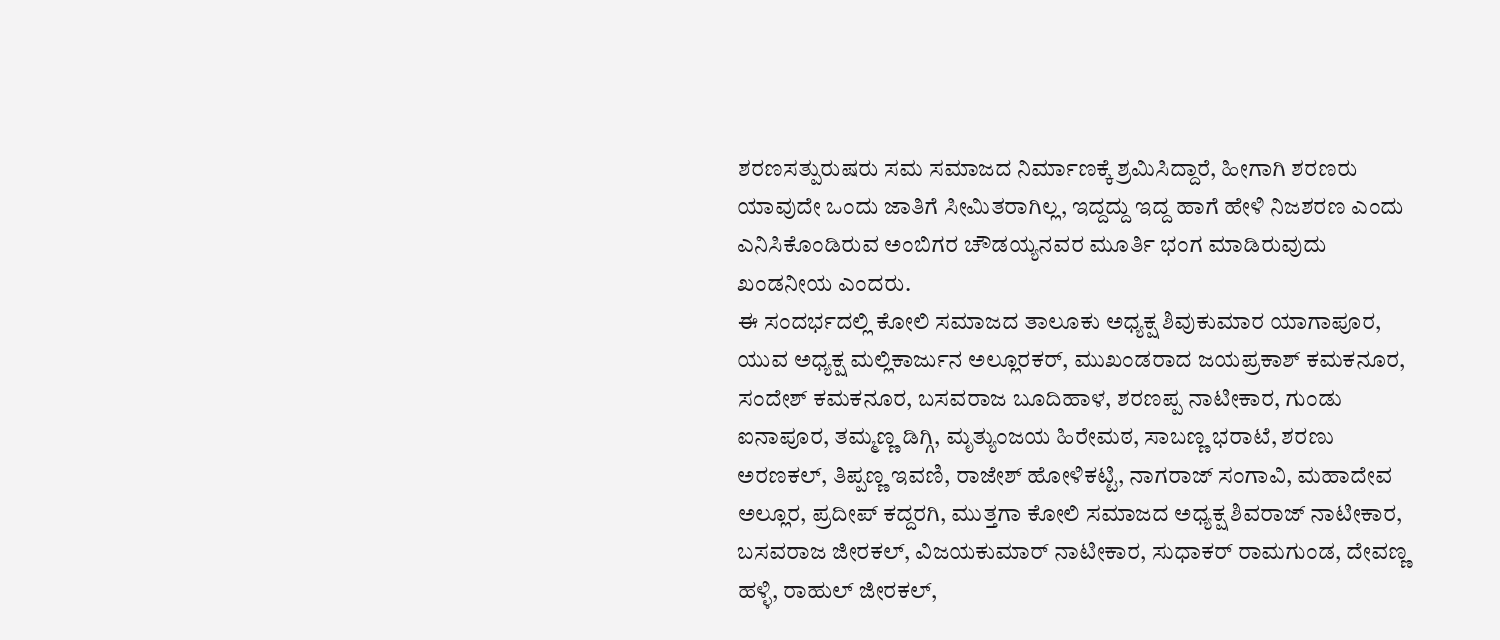ಶರಣಸತ್ಪುರುಷರು ಸಮ ಸಮಾಜದ ನಿರ್ಮಾಣಕ್ಕೆ ಶ್ರಮಿಸಿದ್ದಾರೆ, ಹೀಗಾಗಿ ಶರಣರು ಯಾವುದೇ ಒಂದು ಜಾತಿಗೆ ಸೀಮಿತರಾಗಿಲ್ಲ, ಇದ್ದದ್ದು ಇದ್ದ ಹಾಗೆ ಹೇಳಿ ನಿಜಶರಣ ಎಂದು ಎನಿಸಿಕೊಂಡಿರುವ ಅಂಬಿಗರ ಚೌಡಯ್ಯನವರ ಮೂರ್ತಿ ಭಂಗ ಮಾಡಿರುವುದು ಖಂಡನೀಯ ಎಂದರು.
ಈ ಸಂದರ್ಭದಲ್ಲಿ ಕೋಲಿ ಸಮಾಜದ ತಾಲೂಕು ಅಧ್ಯಕ್ಷ ಶಿವುಕುಮಾರ ಯಾಗಾಪೂರ, ಯುವ ಅಧ್ಯಕ್ಷ ಮಲ್ಲಿಕಾರ್ಜುನ ಅಲ್ಲೂರಕರ್, ಮುಖಂಡರಾದ ಜಯಪ್ರಕಾಶ್ ಕಮಕನೂರ, ಸಂದೇಶ್ ಕಮಕನೂರ, ಬಸವರಾಜ ಬೂದಿಹಾಳ, ಶರಣಪ್ಪ ನಾಟೀಕಾರ, ಗುಂಡು ಐನಾಪೂರ, ತಮ್ಮಣ್ಣ ಡಿಗ್ಗಿ, ಮೃತ್ಯುಂಜಯ ಹಿರೇಮಠ, ಸಾಬಣ್ಣ ಭರಾಟೆ, ಶರಣು ಅರಣಕಲ್, ತಿಪ್ಪಣ್ಣ ಇವಣಿ, ರಾಜೇಶ್ ಹೋಳಿಕಟ್ಟಿ, ನಾಗರಾಜ್ ಸಂಗಾವಿ, ಮಹಾದೇವ ಅಲ್ಲೂರ, ಪ್ರದೀಪ್ ಕದ್ದರಗಿ, ಮುತ್ತಗಾ ಕೋಲಿ ಸಮಾಜದ ಅಧ್ಯಕ್ಷ ಶಿವರಾಜ್ ನಾಟೀಕಾರ, ಬಸವರಾಜ ಜೀರಕಲ್, ವಿಜಯಕುಮಾರ್ ನಾಟೀಕಾರ, ಸುಧಾಕರ್ ರಾಮಗುಂಡ, ದೇವಣ್ಣ ಹಳ್ಳಿ, ರಾಹುಲ್ ಜೀರಕಲ್,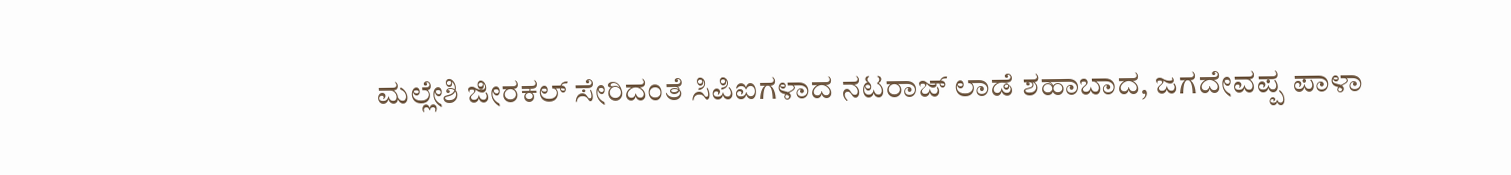ಮಲ್ಲೇಶಿ ಜೀರಕಲ್ ಸೇರಿದಂತೆ ಸಿಪಿಐಗಳಾದ ನಟರಾಜ್ ಲಾಡೆ ಶಹಾಬಾದ, ಜಗದೇವಪ್ಪ ಪಾಳಾ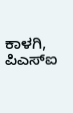ಕಾಳಗಿ, ಪಿಎಸ್ಐ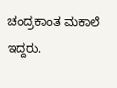ಚಂದ್ರಕಾಂತ ಮಕಾಲೆ ಇದ್ದರು.